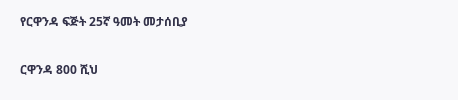የርዋንዳ ፍጅት 25ኛ ዓመት መታሰቢያ

ርዋንዳ 800 ሺህ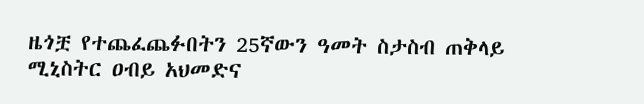ዜጎቿ የተጨፈጨፉበትን 25ኛውን ዓመት ስታስብ ጠቅላይ ሚኒስትር ዐብይ አህመድና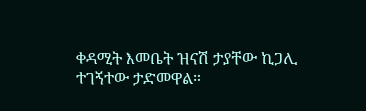ቀዳሚት እመቤት ዝናሽ ታያቸው ኪጋሊ ተገኝተው ታድመዋል።